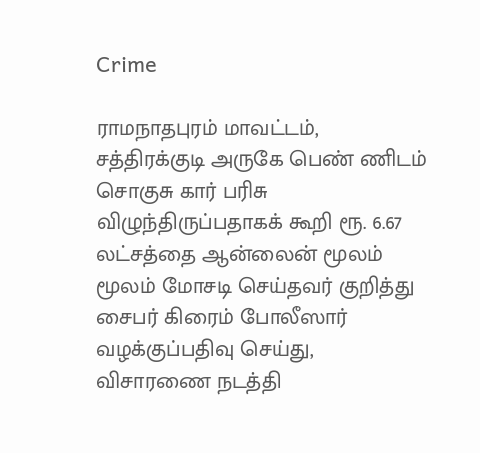Crime

ராமநாதபுரம் மாவட்டம், சத்திரக்குடி அருகே பெண் ணிடம் சொகுசு கார் பரிசு விழுந்திருப்பதாகக் கூறி ரூ. 6.67 லட்சத்தை ஆன்லைன் மூலம் மூலம் மோசடி செய்தவர் குறித்து சைபர் கிரைம் போலீஸார் வழக்குப்பதிவு செய்து, விசாரணை நடத்தி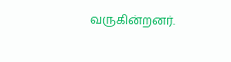வருகின்றனர்.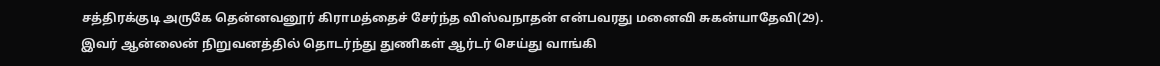சத்திரக்குடி அருகே தென்னவனூர் கிராமத்தைச் சேர்ந்த விஸ்வநாதன் என்பவரது மனைவி சுகன்யாதேவி(29). இவர் ஆன்லைன் நிறுவனத்தில் தொடர்ந்து துணிகள் ஆர்டர் செய்து வாங்கி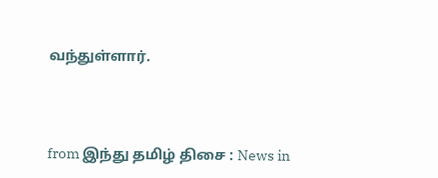வந்துள்ளார்.



from இந்து தமிழ் திசை : News in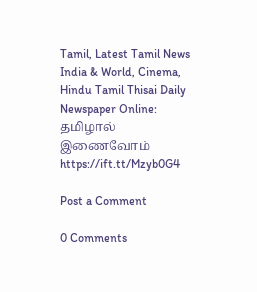Tamil, Latest Tamil News India & World, Cinema, Hindu Tamil Thisai Daily Newspaper Online: தமிழால் இணைவோம் https://ift.tt/Mzyb0G4

Post a Comment

0 Comments